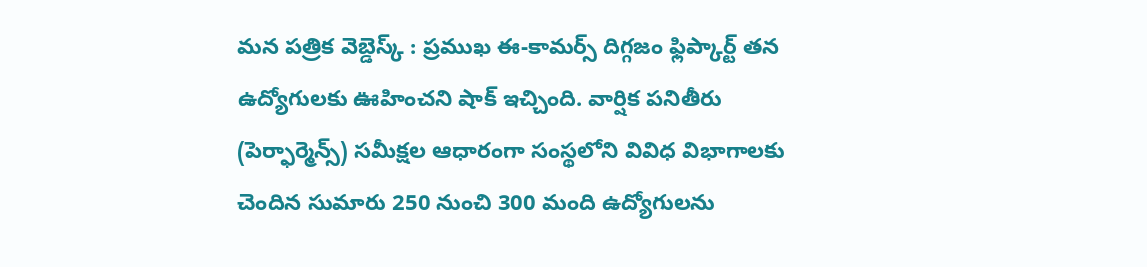మన పత్రిక వెబ్డెస్క్ : ప్రముఖ ఈ-కామర్స్ దిగ్గజం ఫ్లిప్కార్ట్ తన ఉద్యోగులకు ఊహించని షాక్ ఇచ్చింది. వార్షిక పనితీరు (పెర్ఫార్మెన్స్) సమీక్షల ఆధారంగా సంస్థలోని వివిధ విభాగాలకు చెందిన సుమారు 250 నుంచి 300 మంది ఉద్యోగులను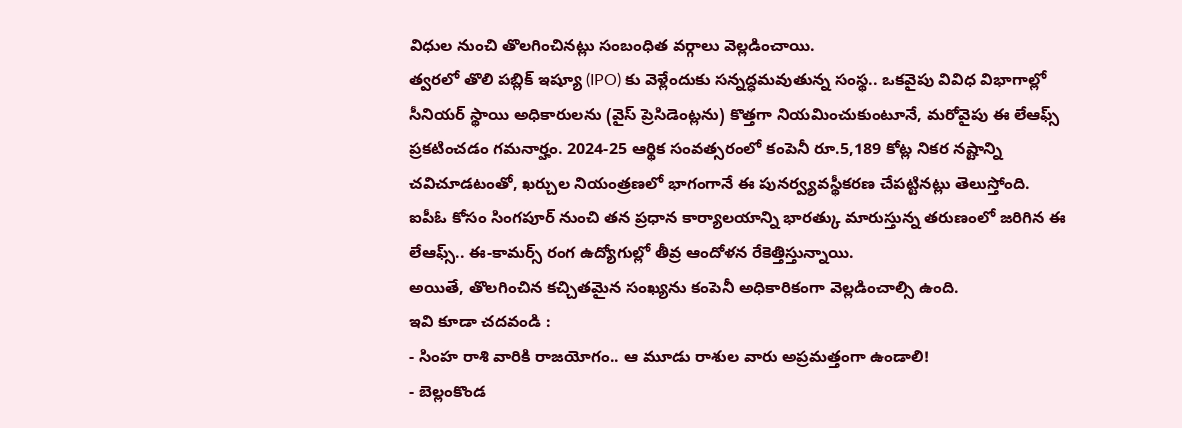విధుల నుంచి తొలగించినట్లు సంబంధిత వర్గాలు వెల్లడించాయి.
త్వరలో తొలి పబ్లిక్ ఇష్యూ (IPO) కు వెళ్లేందుకు సన్నద్ధమవుతున్న సంస్థ.. ఒకవైపు వివిధ విభాగాల్లో సీనియర్ స్థాయి అధికారులను (వైస్ ప్రెసిడెంట్లను) కొత్తగా నియమించుకుంటూనే, మరోవైపు ఈ లేఆఫ్స్ ప్రకటించడం గమనార్హం. 2024-25 ఆర్థిక సంవత్సరంలో కంపెనీ రూ.5,189 కోట్ల నికర నష్టాన్ని చవిచూడటంతో, ఖర్చుల నియంత్రణలో భాగంగానే ఈ పునర్వ్యవస్థీకరణ చేపట్టినట్లు తెలుస్తోంది.
ఐపీఓ కోసం సింగపూర్ నుంచి తన ప్రధాన కార్యాలయాన్ని భారత్కు మారుస్తున్న తరుణంలో జరిగిన ఈ లేఆఫ్స్.. ఈ-కామర్స్ రంగ ఉద్యోగుల్లో తీవ్ర ఆందోళన రేకెత్తిస్తున్నాయి.
అయితే, తొలగించిన కచ్చితమైన సంఖ్యను కంపెనీ అధికారికంగా వెల్లడించాల్సి ఉంది.
ఇవి కూడా చదవండి :
- సింహ రాశి వారికి రాజయోగం.. ఆ మూడు రాశుల వారు అప్రమత్తంగా ఉండాలి!
- బెల్లంకొండ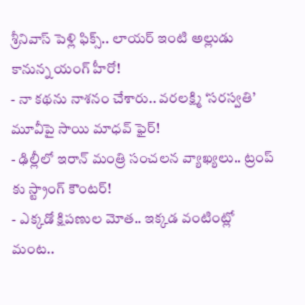శ్రీనివాస్ పెళ్లి ఫిక్స్.. లాయర్ ఇంటి అల్లుడు కానున్న యంగ్ హీరో!
- నా కథను నాశనం చేశారు.. వరలక్ష్మి ‘సరస్వతి’ మూవీపై సాయి మాధవ్ ఫైర్!
- ఢిల్లీలో ఇరాన్ మంత్రి సంచలన వ్యాఖ్యలు.. ట్రంప్ కు స్ట్రాంగ్ కౌంటర్!
- ఎక్కడో క్షిపణుల మోత.. ఇక్కడ వంటింట్లో మంట..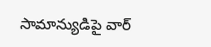సామాన్యుడిపై వార్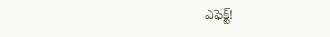ఎఫెక్ట్!